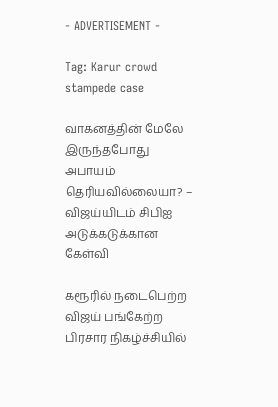- ADVERTISEMENT -

Tag: Karur crowd stampede case

வாகனத்தின் மேலே இருந்தபோது அபாயம் தெரியவில்லையா? – விஜய்யிடம் சிபிஐ அடுக்கடுக்கான கேள்வி

கரூரில் நடைபெற்ற விஜய் பங்கேற்ற பிரசார நிகழ்ச்சியில்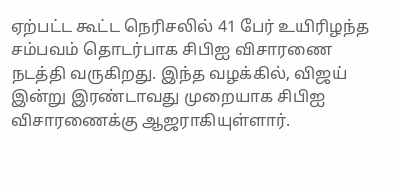ஏற்பட்ட கூட்ட நெரிசலில் 41 பேர் உயிரிழந்த சம்பவம் தொடர்பாக சிபிஐ விசாரணை நடத்தி வருகிறது. இந்த வழக்கில், விஜய் இன்று இரண்டாவது முறையாக சிபிஐ விசாரணைக்கு ஆஜராகியுள்ளார்.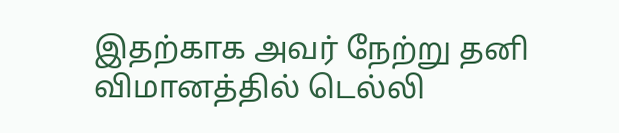இதற்காக அவர் நேற்று தனி விமானத்தில் டெல்லி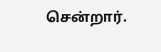சென்றார்.